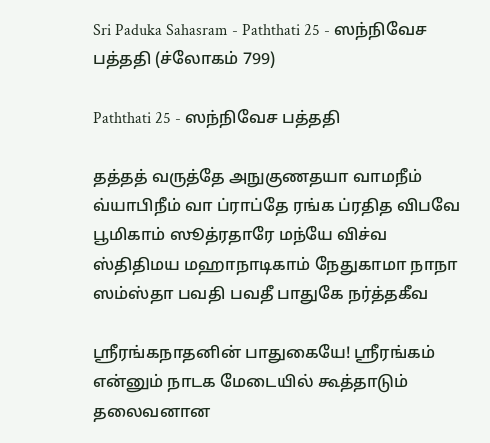Sri Paduka Sahasram - Paththati 25 - ஸந்நிவேச பத்ததி (ச்லோகம் 799)

Paththati 25 - ஸந்நிவேச பத்ததி

தத்தத் வருத்தே அநுகுணதயா வாமநீம் வ்யாபிநீம் வா ப்ராப்தே ரங்க ப்ரதித விபவே பூமிகாம் ஸூத்ரதாரே மந்யே விச்வ ஸ்திதிமய மஹாநாடிகாம் நேதுகாமா நாநா ஸம்ஸ்தா பவதி பவதீ பாதுகே நர்த்தகீவ

ஸ்ரீரங்கநாதனின் பாதுகையே! ஸ்ரீரங்கம் என்னும் நாடக மேடையில் கூத்தாடும் தலைவனான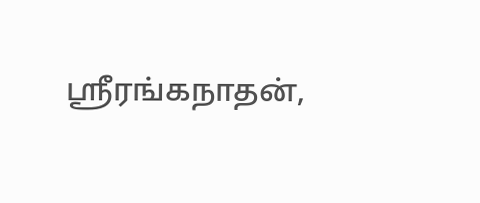ஸ்ரீரங்கநாதன்,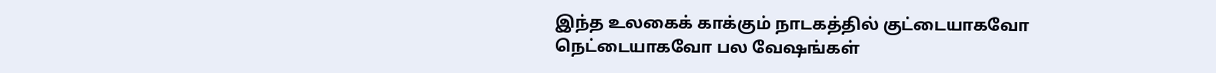இந்த உலகைக் காக்கும் நாடகத்தில் குட்டையாகவோ நெட்டையாகவோ பல வேஷங்கள்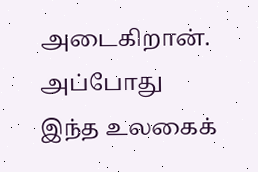அடைகிறான். அப்போது இந்த உலகைக்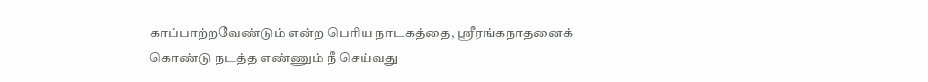காப்பாற்றவேண்டும் என்ற பெரிய நாடகத்தை, ஸ்ரீரங்கநாதனைக் கொண்டு நடத்த எண்ணும் நீ செய்வது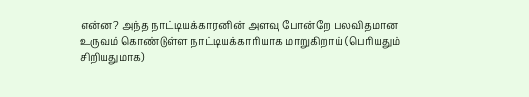என்ன? அந்த நாட்டியக்காரனின் அளவு போன்றே பலவிதமான உருவம் கொண்டுள்ள நாட்டியக்காரியாக மாறுகிறாய் (பெரியதும் சிறியதுமாக)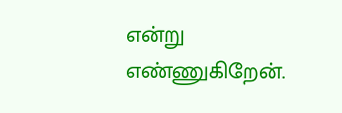என்று எண்ணுகிறேன்.